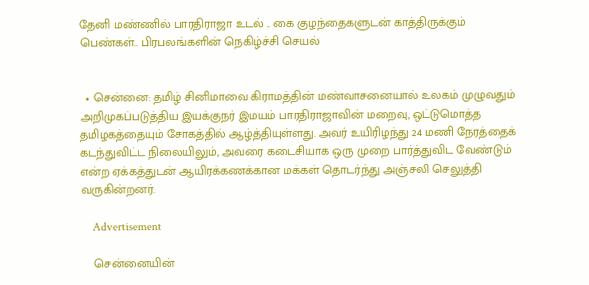தேனி மண்ணில் பாரதிராஜா உடல் .. கை குழந்தைகளுடன் காத்திருக்கும் பெண்கள்.. பிரபலங்களின் நெகிழ்ச்சி செயல்


  • சென்னை: தமிழ் சினிமாவை கிராமத்தின் மண்வாசனையால் உலகம் முழுவதும் அறிமுகப்படுத்திய இயக்குநர் இமயம் பாரதிராஜாவின் மறைவு, ஒட்டுமொத்த தமிழகத்தையும் சோகத்தில் ஆழ்த்தியுள்ளது. அவர் உயிரிழந்து 24 மணி நேரத்தைக் கடந்துவிட்ட நிலையிலும், அவரை கடைசியாக ஒரு முறை பார்த்துவிட வேண்டும் என்ற ஏக்கத்துடன் ஆயிரக்கணக்கான மக்கள் தொடர்ந்து அஞ்சலி செலுத்தி வருகின்றனர்.

    Advertisement

    சென்னையின்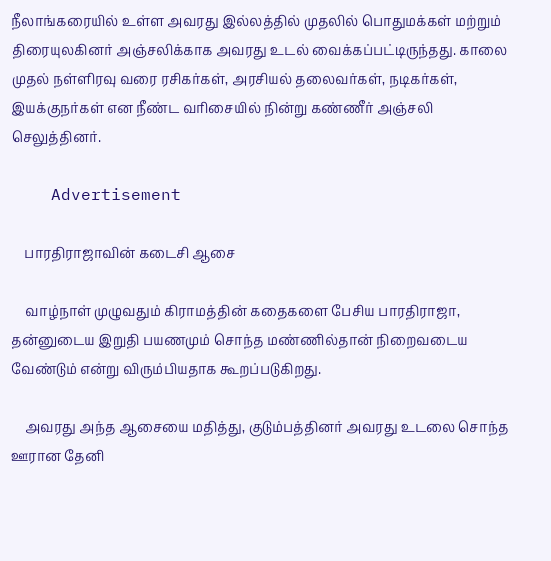நீலாங்கரையில் உள்ள அவரது இல்லத்தில் முதலில் பொதுமக்கள் மற்றும் திரையுலகினர் அஞ்சலிக்காக அவரது உடல் வைக்கப்பட்டிருந்தது. காலை முதல் நள்ளிரவு வரை ரசிகர்கள், அரசியல் தலைவர்கள், நடிகர்கள், இயக்குநர்கள் என நீண்ட வரிசையில் நின்று கண்ணீர் அஞ்சலி செலுத்தினர்.

    Advertisement

    பாரதிராஜாவின் கடைசி ஆசை

    வாழ்நாள் முழுவதும் கிராமத்தின் கதைகளை பேசிய பாரதிராஜா, தன்னுடைய இறுதி பயணமும் சொந்த மண்ணில்தான் நிறைவடைய வேண்டும் என்று விரும்பியதாக கூறப்படுகிறது.

    அவரது அந்த ஆசையை மதித்து, குடும்பத்தினர் அவரது உடலை சொந்த ஊரான தேனி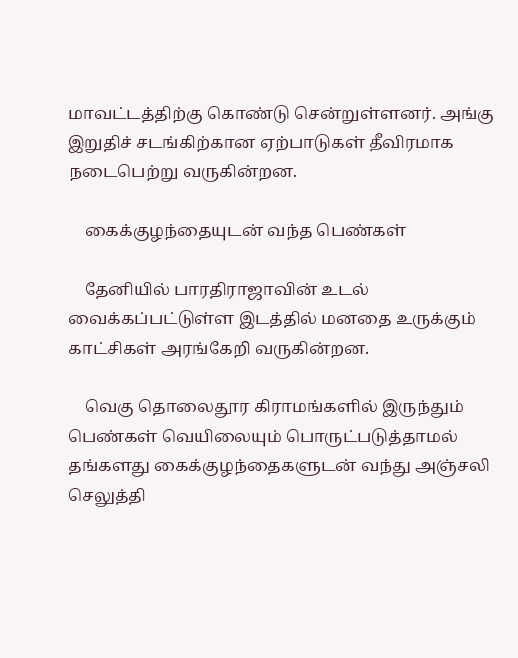மாவட்டத்திற்கு கொண்டு சென்றுள்ளனர். அங்கு இறுதிச் சடங்கிற்கான ஏற்பாடுகள் தீவிரமாக நடைபெற்று வருகின்றன.

    கைக்குழந்தையுடன் வந்த பெண்கள்

    தேனியில் பாரதிராஜாவின் உடல் வைக்கப்பட்டுள்ள இடத்தில் மனதை உருக்கும் காட்சிகள் அரங்கேறி வருகின்றன.

    வெகு தொலைதூர கிராமங்களில் இருந்தும் பெண்கள் வெயிலையும் பொருட்படுத்தாமல் தங்களது கைக்குழந்தைகளுடன் வந்து அஞ்சலி செலுத்தி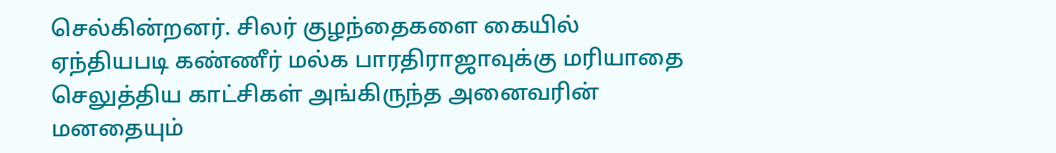செல்கின்றனர். சிலர் குழந்தைகளை கையில் ஏந்தியபடி கண்ணீர் மல்க பாரதிராஜாவுக்கு மரியாதை செலுத்திய காட்சிகள் அங்கிருந்த அனைவரின் மனதையும்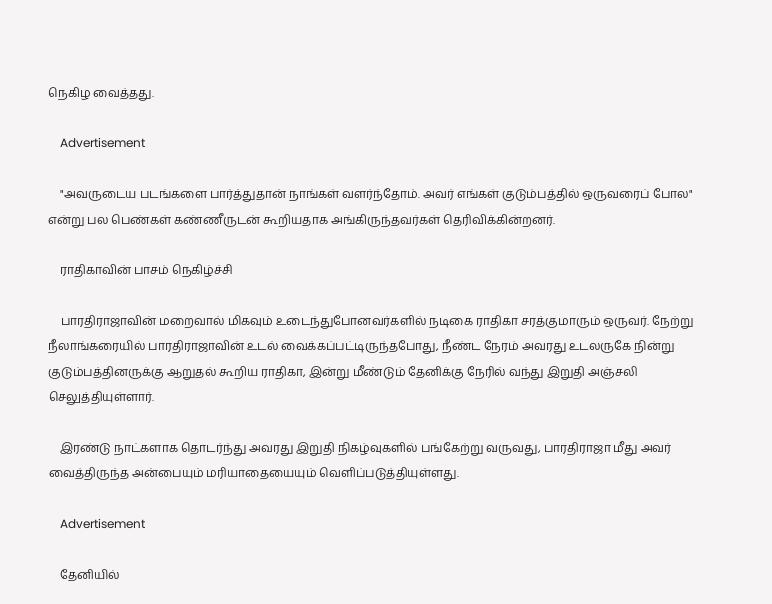நெகிழ வைத்தது.

    Advertisement

    "அவருடைய படங்களை பார்த்துதான் நாங்கள் வளர்ந்தோம். அவர் எங்கள் குடும்பத்தில் ஒருவரைப் போல" என்று பல பெண்கள் கண்ணீருடன் கூறியதாக அங்கிருந்தவர்கள் தெரிவிக்கின்றனர்.

    ராதிகாவின் பாசம் நெகிழ்ச்சி

    பாரதிராஜாவின் மறைவால் மிகவும் உடைந்துபோனவர்களில் நடிகை ராதிகா சரத்குமாரும் ஒருவர். நேற்று நீலாங்கரையில் பாரதிராஜாவின் உடல் வைக்கப்பட்டிருந்தபோது, நீண்ட நேரம் அவரது உடலருகே நின்று குடும்பத்தினருக்கு ஆறுதல் கூறிய ராதிகா, இன்று மீண்டும் தேனிக்கு நேரில் வந்து இறுதி அஞ்சலி செலுத்தியுள்ளார்.

    இரண்டு நாட்களாக தொடர்ந்து அவரது இறுதி நிகழ்வுகளில் பங்கேற்று வருவது, பாரதிராஜா மீது அவர் வைத்திருந்த அன்பையும் மரியாதையையும் வெளிப்படுத்தியுள்ளது.

    Advertisement

    தேனியில்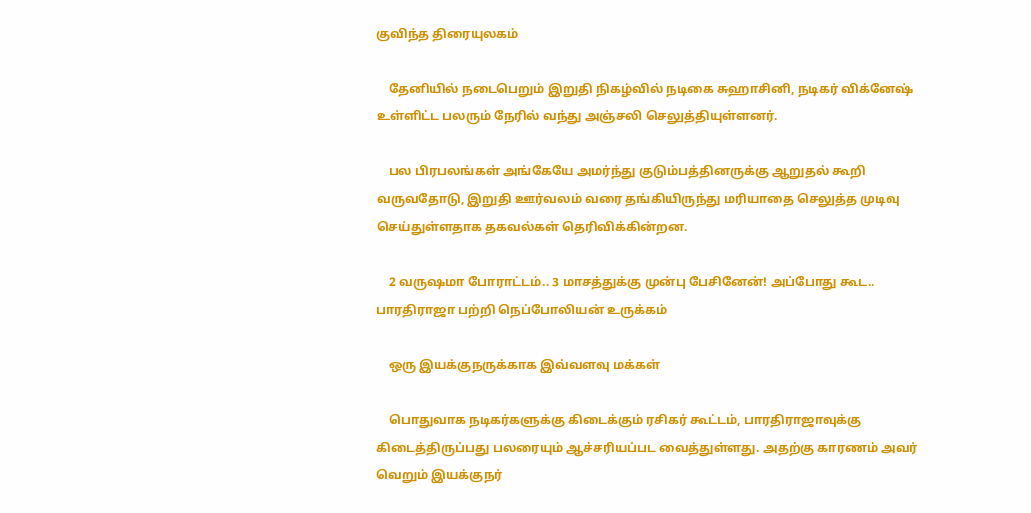குவிந்த திரையுலகம்

    தேனியில் நடைபெறும் இறுதி நிகழ்வில் நடிகை சுஹாசினி, நடிகர் விக்னேஷ் உள்ளிட்ட பலரும் நேரில் வந்து அஞ்சலி செலுத்தியுள்ளனர்.

    பல பிரபலங்கள் அங்கேயே அமர்ந்து குடும்பத்தினருக்கு ஆறுதல் கூறி வருவதோடு, இறுதி ஊர்வலம் வரை தங்கியிருந்து மரியாதை செலுத்த முடிவு செய்துள்ளதாக தகவல்கள் தெரிவிக்கின்றன.

    2 வருஷமா போராட்டம்.. 3 மாசத்துக்கு முன்பு பேசினேன்! அப்போது கூட.. பாரதிராஜா பற்றி நெப்போலியன் உருக்கம்

    ஒரு இயக்குநருக்காக இவ்வளவு மக்கள்

    பொதுவாக நடிகர்களுக்கு கிடைக்கும் ரசிகர் கூட்டம், பாரதிராஜாவுக்கு கிடைத்திருப்பது பலரையும் ஆச்சரியப்பட வைத்துள்ளது. அதற்கு காரணம் அவர் வெறும் இயக்குநர்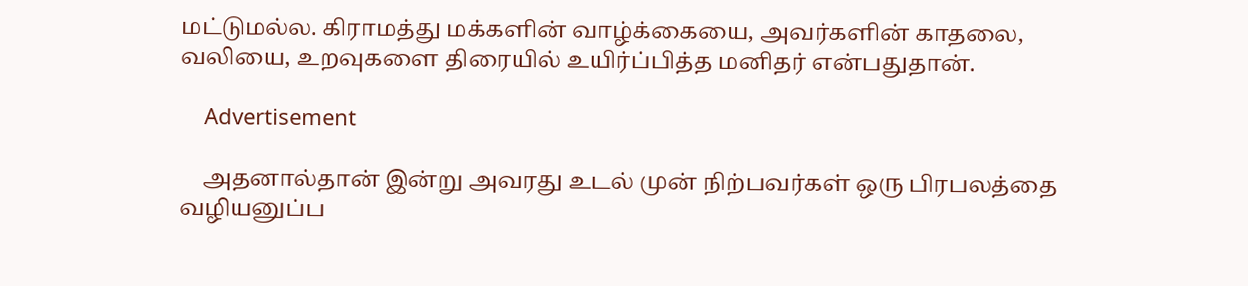மட்டுமல்ல. கிராமத்து மக்களின் வாழ்க்கையை, அவர்களின் காதலை, வலியை, உறவுகளை திரையில் உயிர்ப்பித்த மனிதர் என்பதுதான்.

    Advertisement

    அதனால்தான் இன்று அவரது உடல் முன் நிற்பவர்கள் ஒரு பிரபலத்தை வழியனுப்ப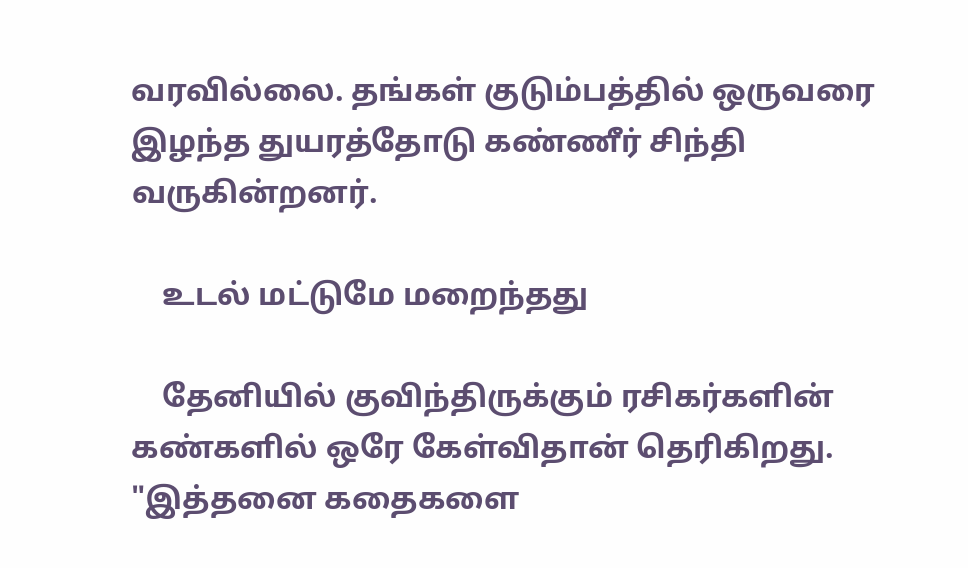வரவில்லை. தங்கள் குடும்பத்தில் ஒருவரை இழந்த துயரத்தோடு கண்ணீர் சிந்தி வருகின்றனர்.

    உடல் மட்டுமே மறைந்தது

    தேனியில் குவிந்திருக்கும் ரசிகர்களின் கண்களில் ஒரே கேள்விதான் தெரிகிறது. "இத்தனை கதைகளை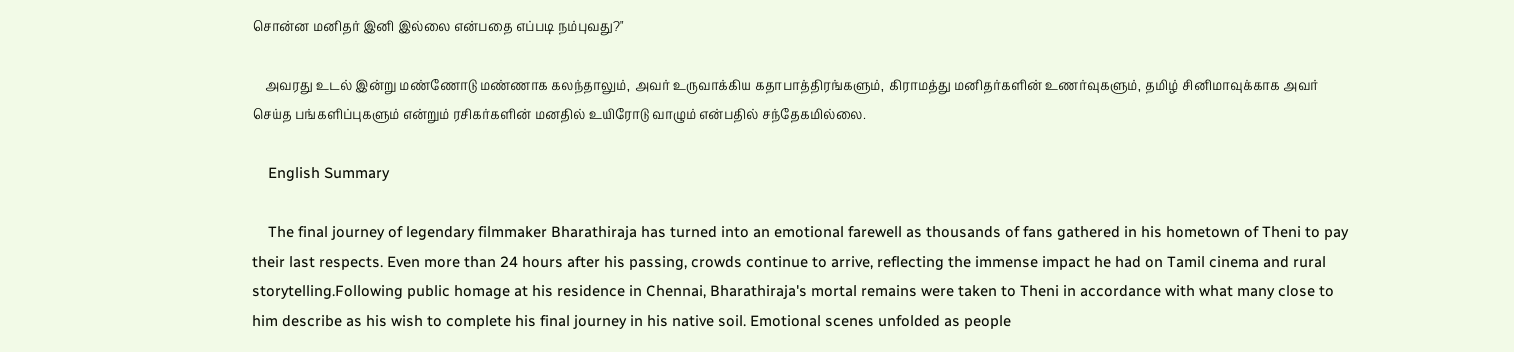சொன்ன மனிதர் இனி இல்லை என்பதை எப்படி நம்புவது?"

    அவரது உடல் இன்று மண்ணோடு மண்ணாக கலந்தாலும், அவர் உருவாக்கிய கதாபாத்திரங்களும், கிராமத்து மனிதர்களின் உணர்வுகளும், தமிழ் சினிமாவுக்காக அவர் செய்த பங்களிப்புகளும் என்றும் ரசிகர்களின் மனதில் உயிரோடு வாழும் என்பதில் சந்தேகமில்லை.

    English Summary

    The final journey of legendary filmmaker Bharathiraja has turned into an emotional farewell as thousands of fans gathered in his hometown of Theni to pay their last respects. Even more than 24 hours after his passing, crowds continue to arrive, reflecting the immense impact he had on Tamil cinema and rural storytelling.Following public homage at his residence in Chennai, Bharathiraja's mortal remains were taken to Theni in accordance with what many close to him describe as his wish to complete his final journey in his native soil. Emotional scenes unfolded as people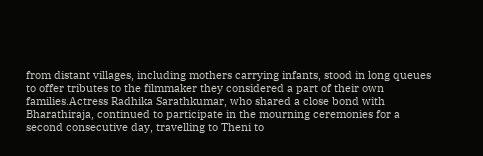from distant villages, including mothers carrying infants, stood in long queues to offer tributes to the filmmaker they considered a part of their own families.Actress Radhika Sarathkumar, who shared a close bond with Bharathiraja, continued to participate in the mourning ceremonies for a second consecutive day, travelling to Theni to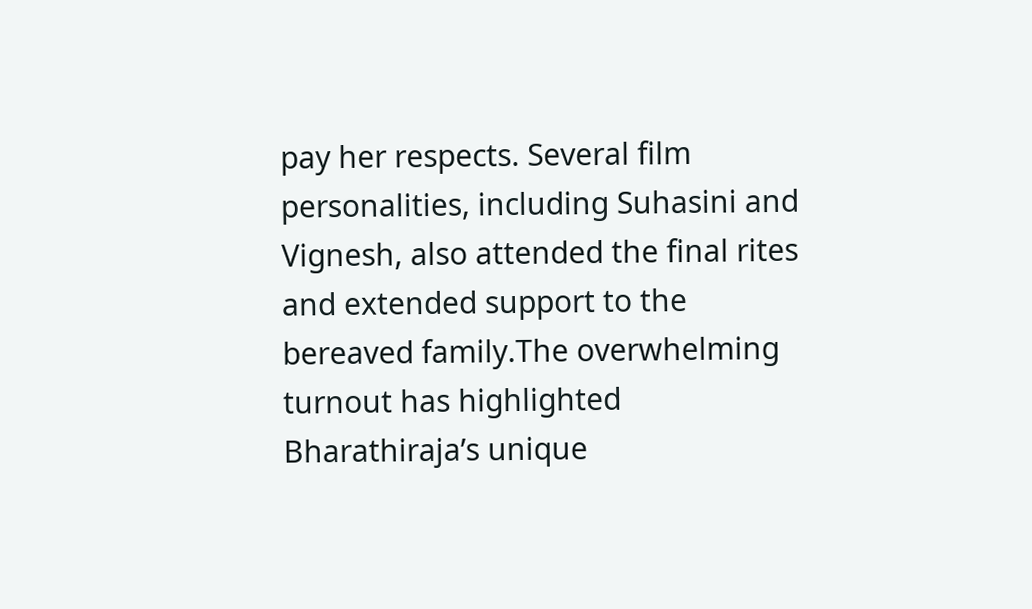pay her respects. Several film personalities, including Suhasini and Vignesh, also attended the final rites and extended support to the bereaved family.The overwhelming turnout has highlighted Bharathiraja’s unique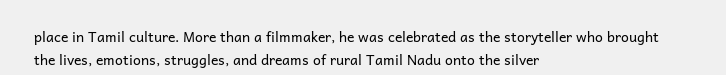place in Tamil culture. More than a filmmaker, he was celebrated as the storyteller who brought the lives, emotions, struggles, and dreams of rural Tamil Nadu onto the silver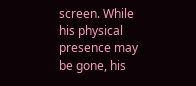screen. While his physical presence may be gone, his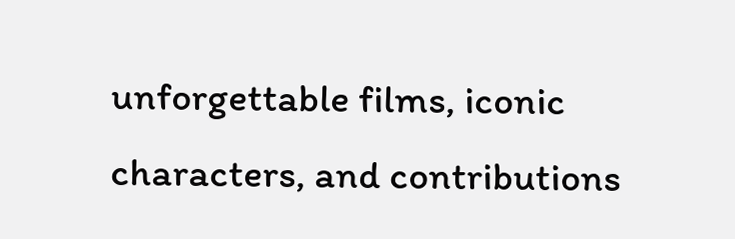unforgettable films, iconic characters, and contributions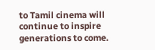to Tamil cinema will continue to inspire generations to come.